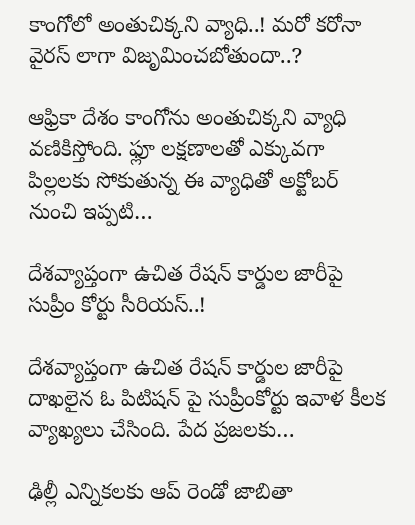కాంగోలో అంతుచిక్కని వ్యాధి..! మరో కరోనా వైరస్ లాగా విజృమించబోతుందా..?

ఆఫ్రికా దేశం కాంగోను అంతుచిక్కని వ్యాధి వణికిస్తోంది. ఫ్లూ లక్షణాలతో ఎక్కువగా పిల్లలకు సోకుతున్న ఈ వ్యాధితో అక్టోబర్ నుంచి ఇప్పటి…

దేశవ్యాప్తంగా ఉచిత రేషన్ కార్డుల జారీపై సుప్రీం కోర్టు సీరియస్..!

దేశవ్యాప్తంగా ఉచిత రేషన్ కార్డుల జారీపై దాఖలైన ఓ పిటిషన్ పై సుప్రీంకోర్టు ఇవాళ కీలక వ్యాఖ్యలు చేసింది. పేద ప్రజలకు…

ఢిల్లీ ఎన్నికలకు ఆప్ రెండో జాబితా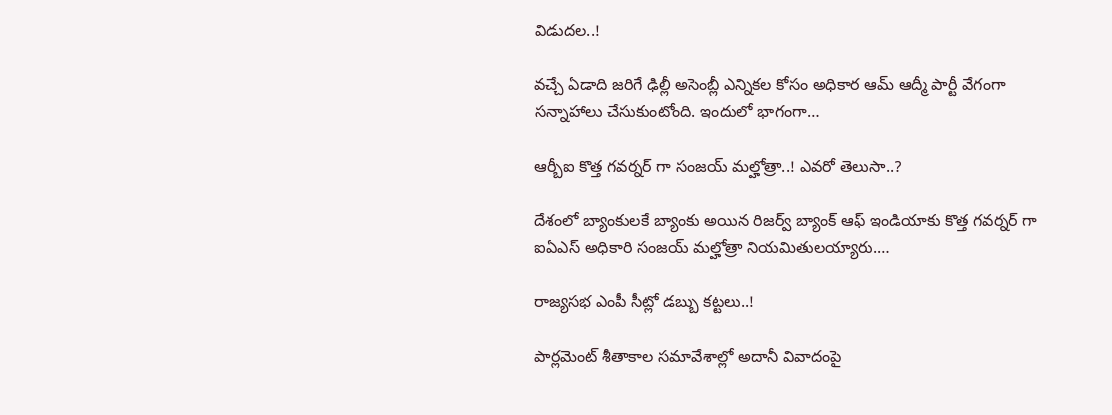విడుదల..!

వచ్చే ఏడాది జరిగే ఢిల్లీ అసెంబ్లీ ఎన్నికల కోసం అధికార ఆమ్ ఆద్మీ పార్టీ వేగంగా సన్నాహాలు చేసుకుంటోంది. ఇందులో భాగంగా…

ఆర్బీఐ కొత్త గవర్నర్ గా సంజయ్ మల్హోత్రా..! ఎవరో తెలుసా..?

దేశంలో బ్యాంకులకే బ్యాంకు అయిన రిజర్వ్ బ్యాంక్ ఆఫ్ ఇండియాకు కొత్త గవర్నర్ గా ఐఏఎస్ అధికారి సంజయ్ మల్హోత్రా నియమితులయ్యారు.…

రాజ్యసభ ఎంపీ సీట్లో డబ్బు కట్టలు..!

పార్లమెంట్ శీతాకాల సమావేశాల్లో అదానీ వివాదంపై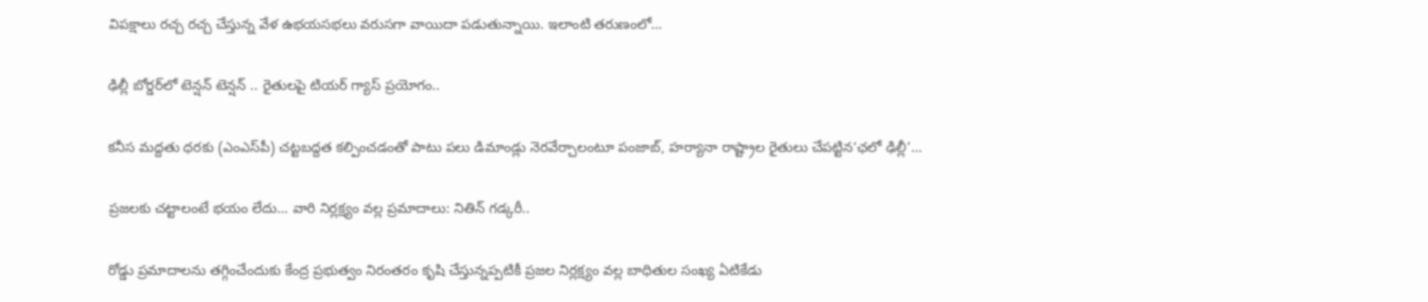విపక్షాలు రచ్చ రచ్చ చేస్తున్న వేళ ఉభయసభలు వరుసగా వాయిదా పడుతున్నాయి. ఇలాంటి తరుణంలో…

ఢిల్లీ బోర్డర్‌లో టెన్షన్ టెన్షన్ .. రైతులపై టియర్‌ గ్యాస్‌ ప్రయోగం..

కనీస మద్దతు ధరకు (ఎంఎస్‌పీ) చట్టబద్దత కల్పించడంతో పాటు పలు డిమాండ్లు నెరవేర్చాలంటూ పంజాబ్, హర్యానా రాష్ట్రాల రైతులు చేపట్టిన‘ఛలో ఢిల్లీ’…

ప్రజలకు చట్టాలంటే భయం లేదు… వారి నిర్లక్ష్యం వల్ల ప్రమాదాలు: నితిన్ గడ్కరీ..

రోడ్డు ప్రమాదాలను తగ్గించేందుకు కేంద్ర ప్రభుత్వం నిరంతరం కృషి చేస్తున్నప్పటికీ ప్రజల నిర్లక్ష్యం వల్ల బాధితుల సంఖ్య ఏటికేడు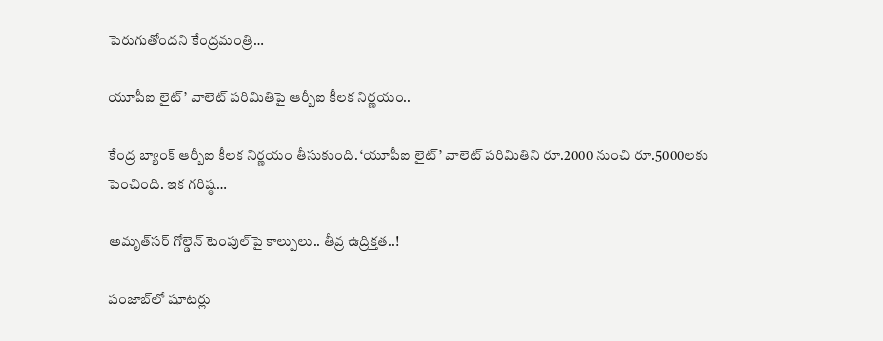పెరుగుతోందని కేంద్రమంత్రి…

యూపీఐ లైట్’ వాలెట్‌ పరిమితిపై ఆర్బీఐ కీలక నిర్ణయం..

కేంద్ర బ్యాంక్ ఆర్బీఐ కీలక నిర్ణయం తీసుకుంది. ‘యూపీఐ లైట్’ వాలెట్ పరిమితిని రూ.2000 నుంచి రూ.5000లకు పెంచింది. ఇక గరిష్ఠ…

అమృత్‌సర్ గోల్డెన్ టెంపుల్‌పై కాల్పులు.. తీవ్ర ఉద్రిక్తత..!

పంజాబ్‌లో షూటర్లు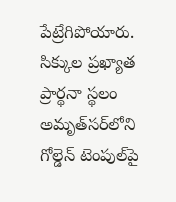పేట్రేగిపోయారు. సిక్కుల ప్రఖ్యాత ప్రార్థనా స్థలం అమృత్‌సర్‌లోని గోల్డెన్ టెంపుల్‌పై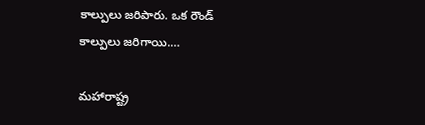కాల్పులు జరిపారు. ఒక రౌండ్ కాల్పులు జరిగాయి.…

మహారాష్ట్ర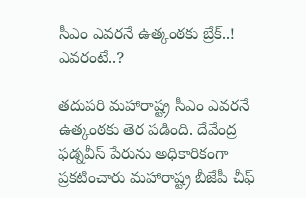సీఎం ఎవరనే ఉత్కంఠకు బ్రేక్..! ఎవరంటే..?

తదుపరి మహారాష్ట్ర సీఎం ఎవరనే ఉత్కంఠకు తెర పడింది. దేవేంద్ర ఫడ్నవీస్‌ పేరును అధికారికంగా ప్రకటించారు మహారాష్ట్ర బీజేపీ చీఫ్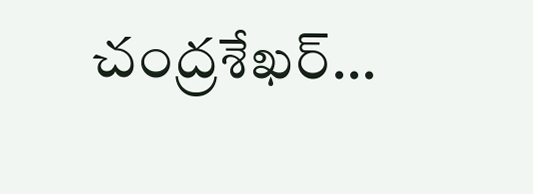చంద్రశేఖర్…